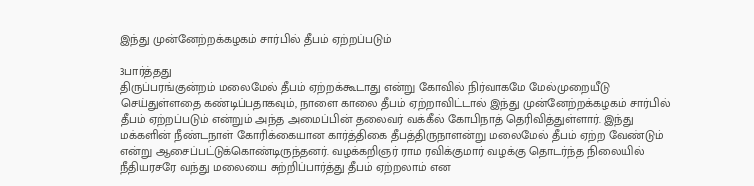இந்து முன்னேற்றக்கழகம் சார்பில் தீபம் ஏற்றப்படும்

3பார்த்தது
திருப்பரங்குன்றம் மலைமேல் தீபம் ஏற்றக்கூடாது என்று கோவில் நிர்வாகமே மேல்முறையீடு செய்துள்ளதை கண்டிப்பதாகவும், நாளை காலை தீபம் ஏற்றாவிட்டால் இந்து முன்னேற்றக்கழகம் சார்பில் தீபம் ஏற்றப்படும் என்றும் அந்த அமைப்பின் தலைவர் வக்கீல் கோபிநாத் தெரிவித்துள்ளார். இந்து மக்களின் நீண்டநாள் கோரிக்கையான கார்த்திகை தீபத்திருநாளன்று மலைமேல் தீபம் ஏற்ற வேண்டும் என்று ஆசைப்பட்டுக்கொண்டிருந்தனர். வழக்கறிஞர் ராம ரவிக்குமார் வழக்கு தொடர்ந்த நிலையில் நீதியரசரே வந்து மலையை சுற்றிப்பார்த்து தீபம் ஏற்றலாம் என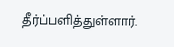தீர்ப்பளித்துள்ளார்.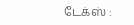டேக்ஸ் :